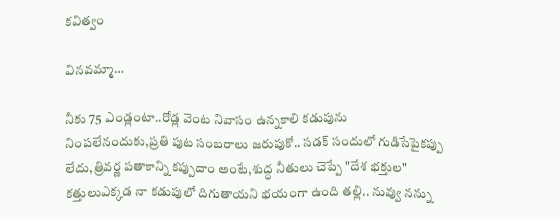కవిత్వం

వినవమ్మా…

నీకు 75 ఎండ్లంటా..రోడ్ల వెంట నివాసం ఉన్నకాలి కడుపును నింపలేనందుకు,ప్రతి పుట సంబరాలు జరుపుకో.. సడక్ సందులో గుడిసేపైకప్పు లేదు,త్రివర్ణ పతాకాన్ని కప్పుదాం అంటే,శుద్ధ నీతులు చెప్పే "దేశ భక్తుల" కత్తులుఎక్కడ నా కడుపులో దిగుతాయని భయంగా ఉంది తల్లి.. నువ్వు నన్ను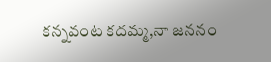కన్నవంట కదమ్మ,నా జననం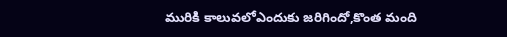మురికి కాలువలోఎందుకు జరిగిందో,కొంత మంది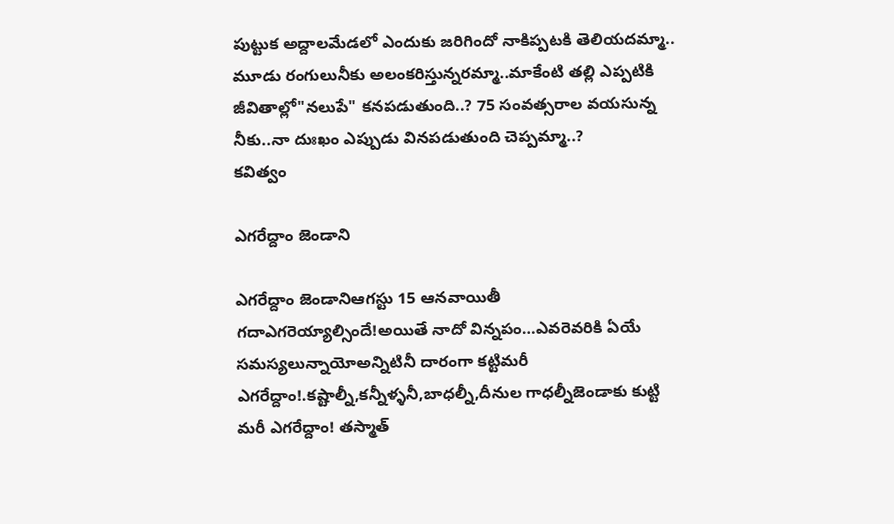పుట్టుక అద్దాలమేడలో ఎందుకు జరిగిందో నాకిప్పటకి తెలియదమ్మా.. మూడు రంగులునీకు అలంకరిస్తున్నరమ్మా..మాకేంటి తల్లి ఎప్పటికి జీవితాల్లో"నలుపే" కనపడుతుంది..? 75 సంవత్సరాల వయసున్న నీకు..నా దుఃఖం ఎప్పుడు వినపడుతుంది చెప్పమ్మా..?
కవిత్వం

ఎగరేద్దాం జెండాని

ఎగరేద్దాం జెండానిఆగస్టు 15 ఆనవాయితీ గదాఎగరెయ్యాల్సిందే!అయితే‌ నాదో విన్నపం…ఎవరెవరికి ఏయే సమస్యలున్నాయోఅన్నిటినీ దారంగా కట్టిమరీ ఎగరేద్దాం!.కష్టాల్నీ,కన్నీళ్ళనీ,బాధల్నీ,దీనుల గాధల్నీజెండాకు కుట్టి మరీ ఎగరేద్దాం! తస్మాత్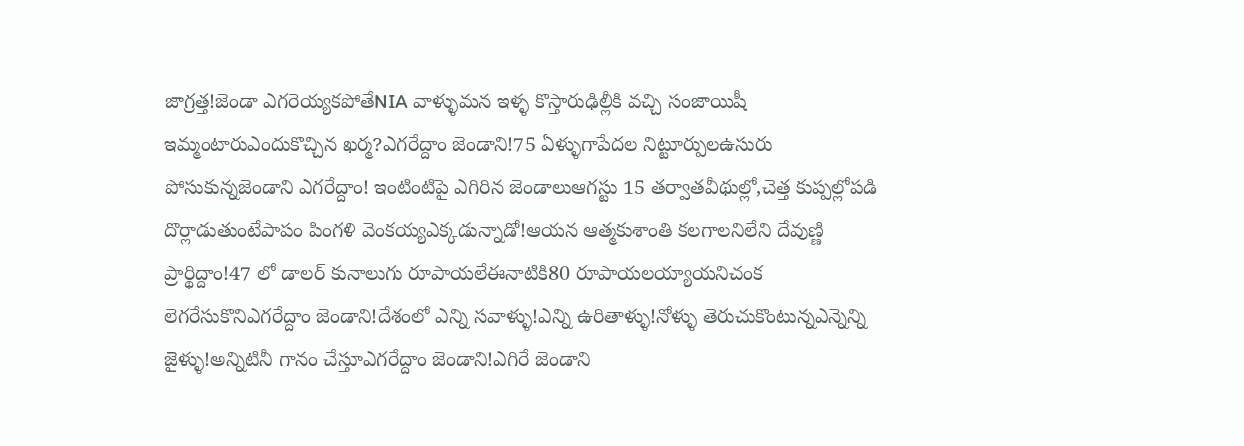జాగ్రత్త!జెండా ఎగరెయ్యకపోతేNIA వాళ్ళుమన ఇళ్ళ కొస్తారుఢిల్లీకి వచ్చి సంజాయిషీ ఇమ్మంటారుఎందుకొచ్చిన ఖర్మ?ఎగరేద్దాం జెండాని!75 ఏళ్ళుగాపేదల నిట్టూర్పులఉసురు పోసుకున్నజెండాని ఎగరేద్దాం! ఇంటింటిపై ఎగిరిన జెండాలుఆగస్టు 15 తర్వాతవీథుల్లో,చెత్త కుప్పల్లోపడి దొర్లాడుతుంటేపాపం పింగళి వెంకయ్యఎక్కడున్నాడో!ఆయన ఆత్మకుశాంతి కలగాలనిలేని దేవుణ్ణి ప్రార్థిద్దాం!47 లో డాలర్ కునాలుగు రూపాయలేఈనాటికి80 రూపాయలయ్యాయనిచంక లెగరేసుకొనిఎగరేద్దాం జెండాని!దేశంలో ఎన్ని సవాళ్ళు!ఎన్ని ఉరితాళ్ళు!నోళ్ళు తెరుచుకొంటున్నఎన్నెన్ని జైళ్ళు!అన్నిటినీ గానం చేస్తూఎగరేద్దాం జెండాని!ఎగిరే జెండాని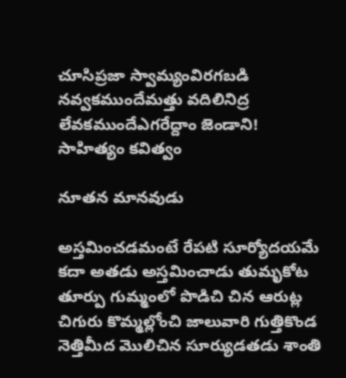చూసిప్రజా స్వామ్యంవిరగబడి నవ్వకముందేమత్తు వదిలినిద్ర లేవకముందేఎగరేద్దాం జెండాని!
సాహిత్యం కవిత్వం

నూతన మానవుడు

అస్తమించడమంటే రేపటి సూర్యోదయమే కదా అతడు అస్తమించాడు తుమృకోట తూర్పు గుమ్మంలో పొడిచి చిన ఆరుట్ల చిగురు కొమ్మల్లోంచి జాలువారి గుత్తికొండ నెత్తిమీద మొలిచిన సూర్యుడతడు శాంతి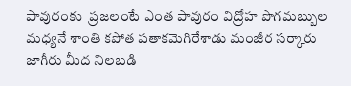పావురంకు  ప్రజలంటే ఎంత పావురం విద్రోహ పొగమబ్బుల మధ్యనే శాంతి కపోత పతాకమెగిరేశాడు మంజీర సర్కారు జాగీరు మీద నిలబడి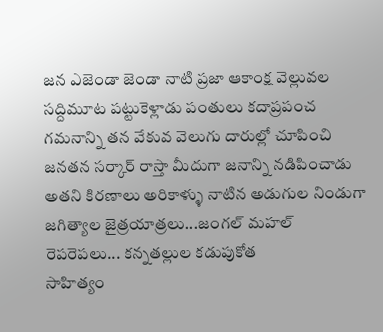జన ఎజెండా జెండా నాటి ప్రజా ఆకాంక్ష వెల్లువల సద్దిమూట పట్టుకెళ్లాడు పంతులు కదాప్రపంచ గమనాన్ని తన వేకువ వెలుగు దారుల్లో చూపించి జనతన సర్కార్ రాస్తా మీదుగా జనాన్ని నడిపించాడు అతని కిరణాలు అరికాళ్ళు నాటిన అడుగుల నిండుగా జగిత్యాల జైత్రయాత్రలు...జంగల్ మహల్ రెపరెపలు... కన్నతల్లుల కడుపుకోత
సాహిత్యం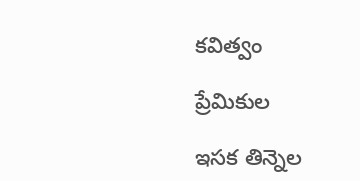కవిత్వం

ప్రేమికుల

ఇసక తిన్నెల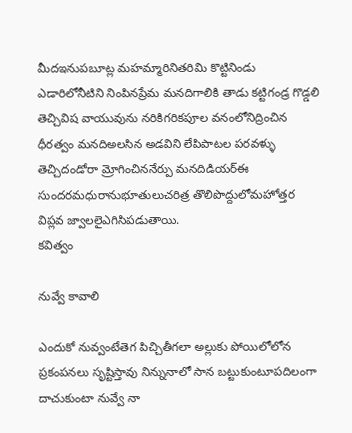మీదఇనుపబూట్ల మహమ్మారినితరిమి కొట్టినిండు ఎడారిలోనీటిని నింపినప్రేమ మనదిగాలికి తాడు కట్టిగండ్ర గొడ్డలి తెచ్చివిష వాయువును నరికిగరికపూల వనంలోనిద్రించిన ధీరత్వం మనదిఅలసిన అడవిని లేపిపాటల పరవళ్ళు తెచ్చిదండోరా మ్రోగించిననేర్పు మనదిడియర్ఈ సుందరమధురానుభూతులుచరిత్ర తొలిపొద్దులోమహోత్తర విప్లవ జ్వాలలైఎగిసిపడుతాయి.
కవిత్వం

నువ్వే కావాలి

ఎందుకో నువ్వంటేతెగ పిచ్చితీగలా అల్లుకు పోయిలోలోన ప్రకంపనలు సృష్టిస్తావు నిన్నునాలో సాన బట్టుకుంటూపదిలంగా దాచుకుంటా నువ్వే నా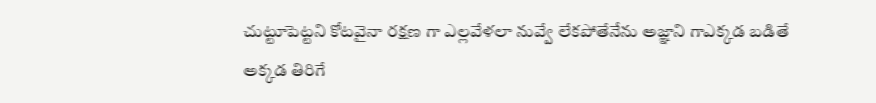చుట్టూపెట్టని కోటవైనా రక్షణ గా ఎల్లవేళలా నువ్వే లేకపోతేనేను అజ్ఞాని గాఎక్కడ బడితే అక్కడ తిరిగే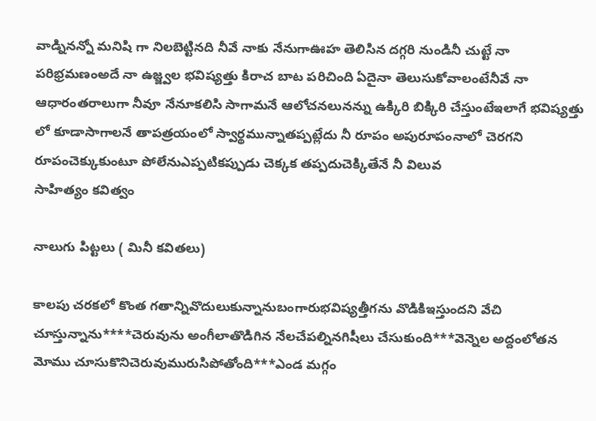వాడ్నినన్నో మనిషి గా నిలబెట్టినది నీవే నాకు నేనుగాఊహ తెలిసిన దగ్గరి నుండినీ చుట్టే నా పరిభ్రమణంఅదే నా ఉజ్జ్వల భవిష్యత్తు కిరాచ బాట పరిచింది ఏదైనా తెలుసుకోవాలంటేనీవే నా ఆధారంతరాలుగా నీవూ నేనూకలిసి సాగామనే ఆలోచనలునన్ను ఉక్కిరి బిక్కిరి చేస్తుంటేఇలాగే భవిష్యత్తు లో కూడాసాగాలనే తాపత్రయంలో స్వార్థమున్నాతప్పట్లేదు నీ రూపం అపురూపంనాలో చెరగని రూపంచెక్కుకుంటూ పోలేనుఎప్పటికప్పుడు చెక్కక తప్పదుచెక్కితేనే నీ విలువ
సాహిత్యం కవిత్వం

నాలుగు పిట్టలు ( మినీ కవితలు)

కాలపు చరకలో కొంత గతాన్నివొదులుకున్నానుబంగారుభవిష్యత్తీగను వొడికిఇస్తుందని వేచి చూస్తున్నాను****చెరువును అంగీలాతొడిగిన నేలచేపల్నినగిషీలు చేసుకుంది***వెన్నెల అద్దంలోతన మోము చూసుకొనిచెరువుమురుసిపోతోంది***ఎండ మగ్గం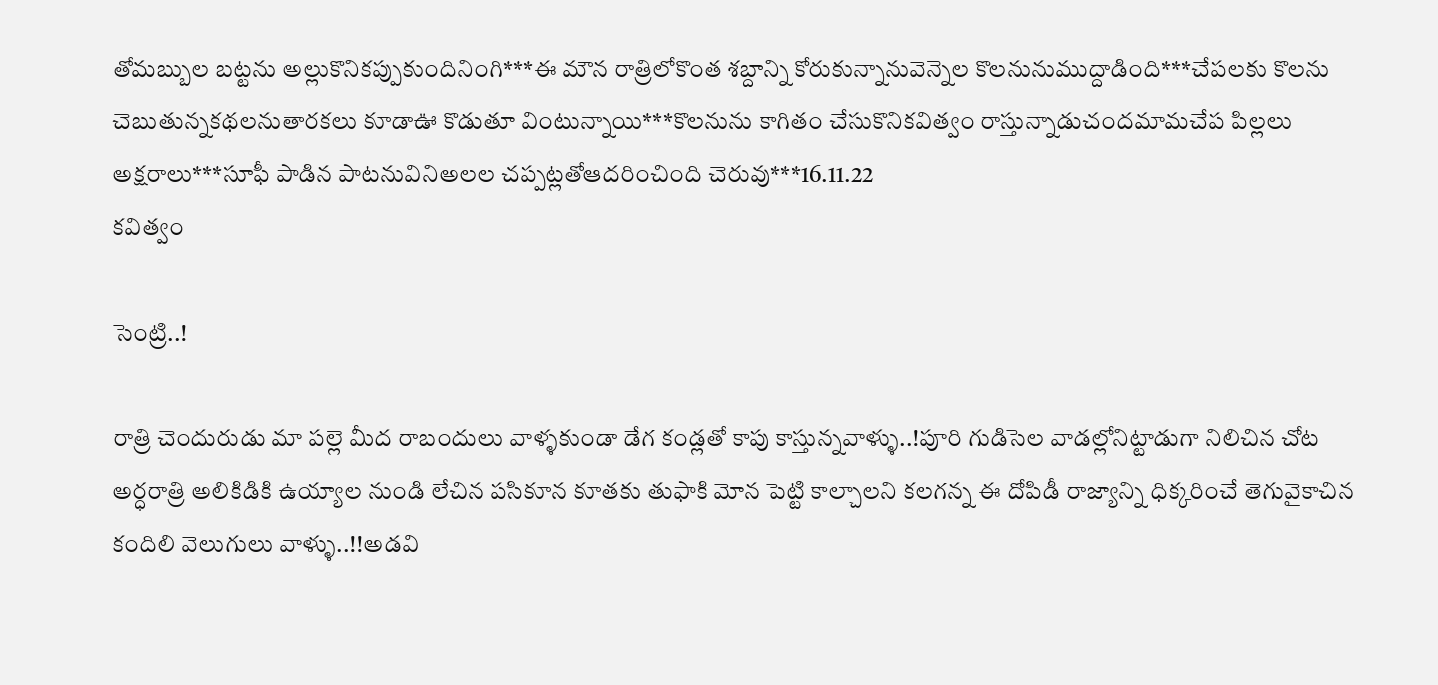తోమబ్బుల బట్టను అల్లుకొనికప్పుకుందినింగి***ఈ మౌన రాత్రిలోకొంత శబ్దాన్ని కోరుకున్నానువెన్నెల కొలనునుముద్దాడింది***చేపలకు కొలను చెబుతున్నకథలనుతారకలు కూడాఊ కొడుతూ వింటున్నాయి***కొలనును కాగితం చేసుకొనికవిత్వం రాస్తున్నాడుచందమామచేప పిల్లలు అక్షరాలు***సూఫీ పాడిన పాటనువినిఅలల చప్పట్లతోఆదరించింది చెరువు***16.11.22
కవిత్వం

సెంట్రి..!

రాత్రి చెందురుడు మా పల్లె మీద రాబందులు వాళ్ళకుండా డేగ కండ్లతో కాపు కాస్తున్నవాళ్ళు..!పూరి గుడిసెల వాడల్లోనిట్టాడుగా నిలిచిన చోట అర్ధరాత్రి అలికిడికి ఉయ్యాల నుండి లేచిన పసికూన కూతకు తుఫాకి మోన పెట్టి కాల్చాలని కలగన్న ఈ దోపిడీ రాజ్యాన్ని ధిక్కరించే తెగువైకాచిన కందిలి వెలుగులు వాళ్ళు..!!అడవి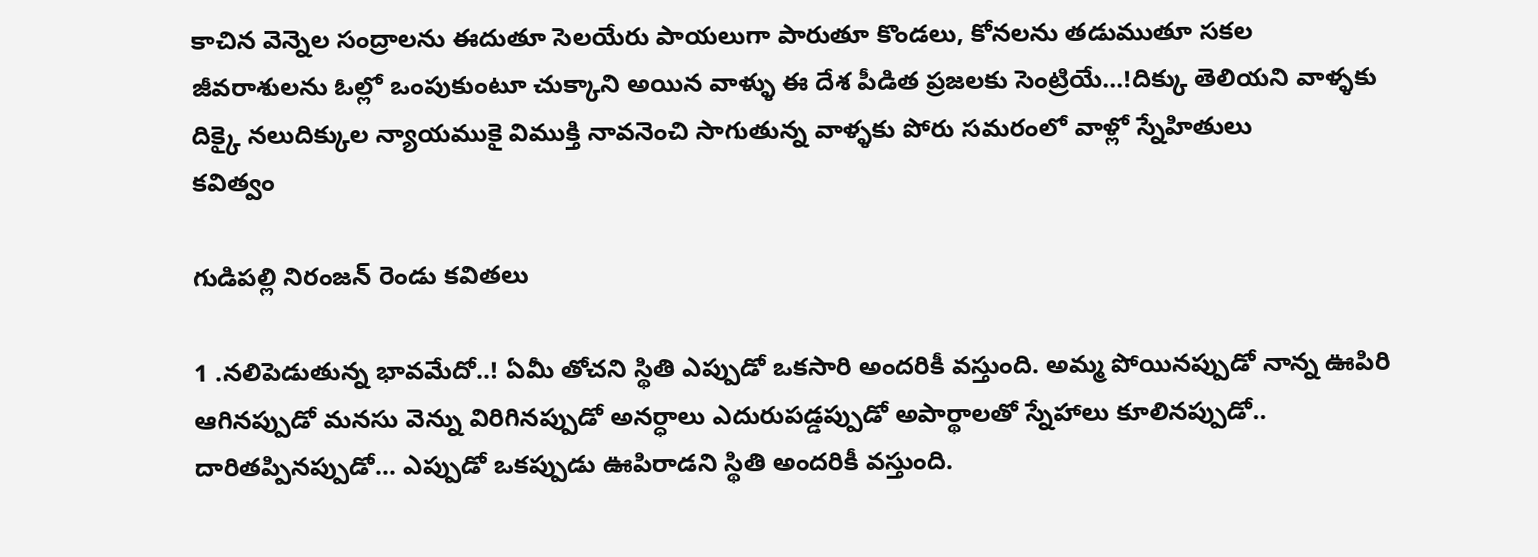కాచిన వెన్నెల సంద్రాలను ఈదుతూ సెలయేరు పాయలుగా పారుతూ కొండలు, కోనలను తడుముతూ సకల జీవరాశులను ఓల్లో ఒంపుకుంటూ చుక్కాని అయిన వాళ్ళు ఈ దేశ పీడిత ప్రజలకు సెంట్రియే...!దిక్కు తెలియని వాళ్ళకు దిక్కై నలుదిక్కుల న్యాయముకై విముక్తి నావనెంచి సాగుతున్న వాళ్ళకు పోరు సమరంలో వాళ్లో స్నేహితులు
కవిత్వం

గుడిపల్లి నిరంజన్ రెండు కవితలు

1 .నలిపెడుతున్న భావమేదో..! ఏమీ తోచని స్థితి ఎప్పుడో ఒకసారి అందరికీ వస్తుంది. అమ్మ పోయినప్పుడో నాన్న ఊపిరి ఆగినప్పుడో మనసు వెన్ను విరిగినప్పుడో అనర్ధాలు ఎదురుపడ్డప్పుడో అపార్థాలతో స్నేహాలు కూలినప్పుడో.. దారితప్పినప్పుడో... ఎప్పుడో ఒకప్పుడు ఊపిరాడని స్థితి అందరికీ వస్తుంది.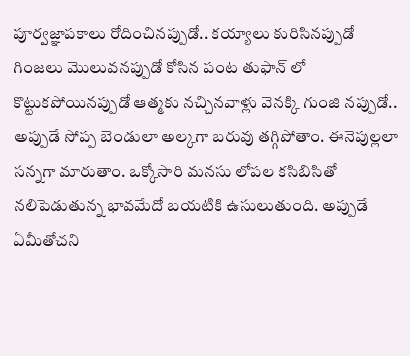పూర్వజ్ఞాపకాలు రోదించినప్పుడో.. కయ్యాలు కురిసినప్పుడో గింజలు మొలువనప్పుడో కోసిన పంట తుఫాన్ లో కొట్టుకపోయినప్పుడో ఆత్మకు నచ్చినవాళ్లు వెనక్కి గుంజి నప్పుడో.. అప్పుడే సోప్ప బెండులా అల్కగా బరువు తగ్గిపోతాం. ఈనెపుల్లలా సన్నగా మారుతాం. ఒక్కోసారి మనసు లోపల కసిబిసితో నలిపెడుతున్న భావమేదో బయటికి ఉసులుతుంది. అప్పుడే ఏమీతోచని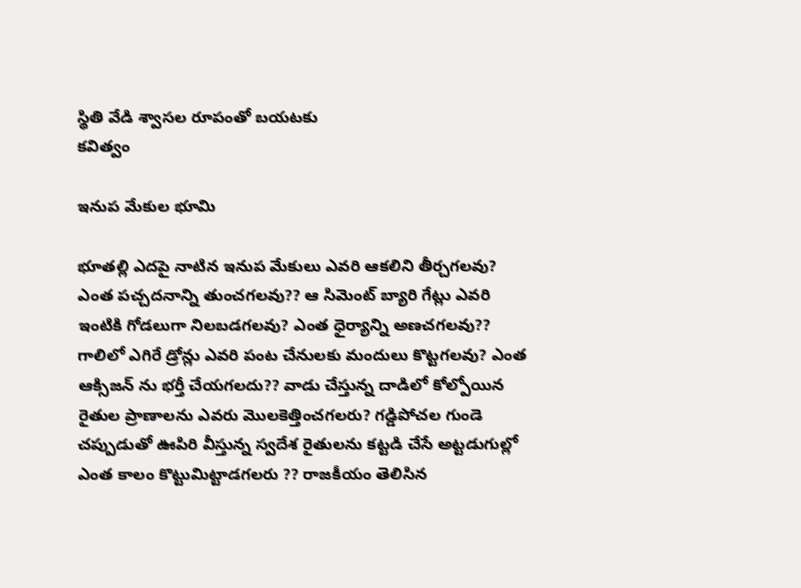స్థితి వేడి శ్వాసల రూపంతో బయటకు
కవిత్వం

ఇనుప మేకుల భూమి

భూతల్లి ఎదపై నాటిన ఇనుప మేకులు ఎవరి ఆకలిని తీర్చగలవు? ఎంత పచ్చదనాన్ని తుంచగలవు?? ఆ సిమెంట్ బ్యారి గేట్లు ఎవరి ఇంటికి గోడలుగా నిలబడగలవు? ఎంత ధైర్యాన్ని అణచగలవు?? గాలిలో ఎగిరే డ్రోన్లు ఎవరి పంట చేనులకు మందులు కొట్టగలవు? ఎంత ఆక్సిజన్ ను భర్తీ చేయగలదు?? వాడు చేస్తున్న దాడిలో కోల్పోయిన రైతుల ప్రాణాలను ఎవరు మొలకెత్తించగలరు? గడ్డిపోచల గుండె చప్పుడుతో ఊపిరి వీస్తున్న స్వదేశ రైతులను కట్టడి చేసే అట్టడుగుల్లో ఎంత కాలం కొట్టుమిట్టాడగలరు ?? రాజకీయం తెలిసిన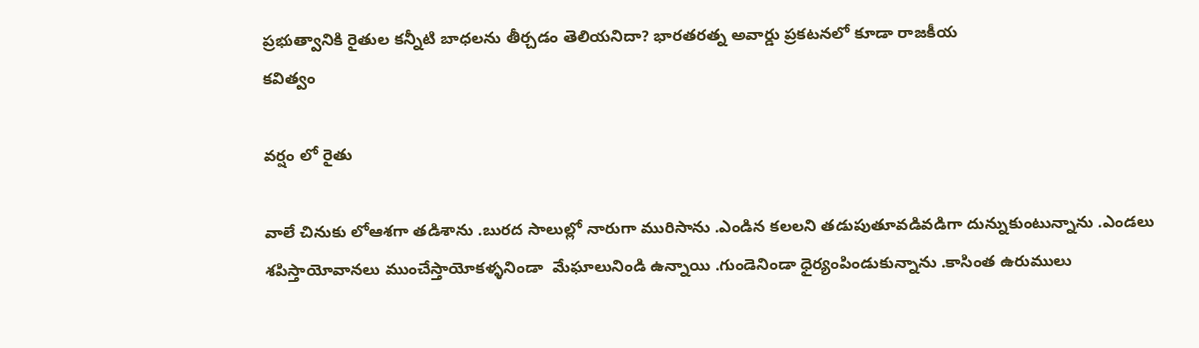ప్రభుత్వానికి రైతుల కన్నీటి బాధలను తీర్చడం తెలియనిదా? భారతరత్న అవార్డు ప్రకటనలో కూడా రాజకీయ
కవిత్వం

వర్షం లో రైతు

వాలే చినుకు లోఆశగా తడిశాను .బురద సాలుల్లో నారుగా మురిసాను .ఎండిన కలలని తడుపుతూవడివడిగా దున్నుకుంటున్నాను .ఎండలు శపిస్తాయోవానలు ముంచేస్తాయోకళ్ళనిండా  మేఘాలునిండి ఉన్నాయి .గుండెనిండా ధైర్యంపిండుకున్నాను .కాసింత ఉరుములు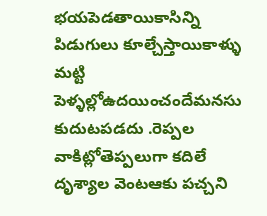భయపెడతాయికాసిన్ని పిడుగులు కూల్చేస్తాయికాళ్ళు మట్టి పెళ్ళల్లోఉదయించందేమనసు కుదుటపడదు .రెప్పల వాకిట్లోతెప్పలుగా కదిలే దృశ్యాల వెంటఆకు పచ్చని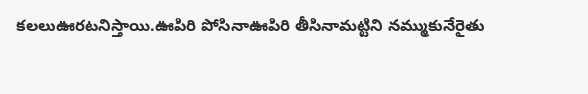కలలుఊరటనిస్తాయి.ఊపిరి పోసినాఊపిరి తీసినామట్టిని నమ్ముకునేరైతు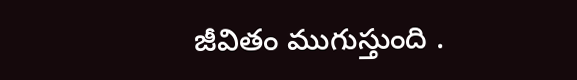జీవితం ముగుస్తుంది .